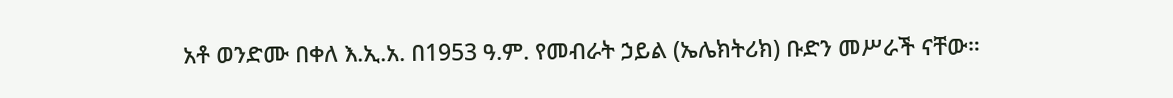አቶ ወንድሙ በቀለ እ.ኢ.አ. በ1953 ዓ.ም. የመብራት ኃይል (ኤሌክትሪክ) ቡድን መሥራች ናቸው።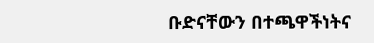ቡድናቸውን በተጫዋችነትና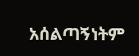አሰልጣኝነትም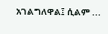አገልግለዋል፤ ሲልም ...